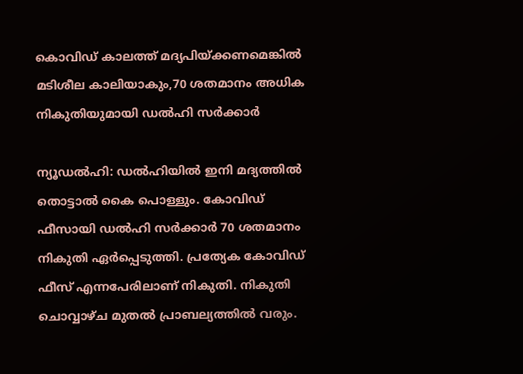കൊവിഡ് കാലത്ത് മദ്യപിയ്ക്കണമെങ്കില്‍ മടിശീല കാലിയാകും,70 ശതമാനം അധിക നികുതിയുമായി ഡല്‍ഹി സര്‍ക്കാര്‍

ന്യൂഡല്‍ഹി: ഡല്‍ഹിയില്‍ ഇനി മദ്യത്തില്‍ തൊട്ടാല്‍ കൈ പൊള്ളും. കോവിഡ് ഫീസായി ഡല്‍ഹി സര്‍ക്കാര്‍ 70 ശതമാനം നികുതി ഏര്‍പ്പെടുത്തി. പ്രത്യേക കോവിഡ് ഫീസ് എന്നപേരിലാണ് നികുതി. നികുതി ചൊവ്വാഴ്ച മുതല്‍ പ്രാബല്യത്തില്‍ വരും.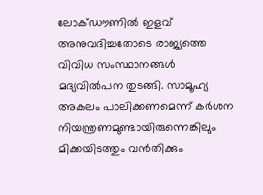ലോക്ഡൗണില്‍ ഇളവ് അനുവദിച്ചതോടെ രാജ്യത്തെ വിവിധ സംസ്ഥാനങ്ങള്‍ മദ്യവില്‍പന തുടങ്ങി. സാമൂഹ്യ അകലം പാലിക്കണമെന്ന് കര്‍ശന നിയന്ത്രണമുണ്ടായിരുന്നെങ്കിലും മിക്കയിടത്തും വന്‍തിക്കും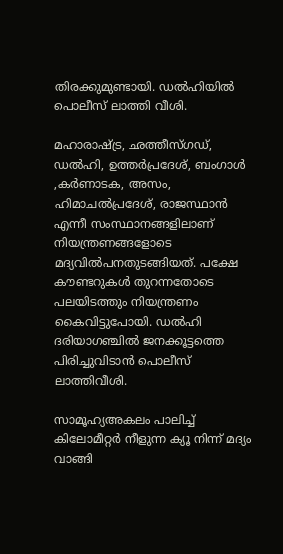തിരക്കുമുണ്ടായി. ഡല്‍ഹിയില്‍ പൊലീസ് ലാത്തി വീശി.

മഹാരാഷ്ട്ര, ഛത്തീസ്ഗഡ്, ഡല്‍ഹി, ഉത്തര്‍പ്രദേശ്, ബംഗാള്‍ ,കര്‍ണാടക, അസം, ഹിമാചല്‍പ്രദേശ്, രാജസ്ഥാന്‍ എന്നീ സംസ്ഥാനങ്ങളിലാണ് നിയന്ത്രണങ്ങളോടെ മദ്യവില്‍പനതുടങ്ങിയത്. പക്ഷേ കൗണ്ടറുകള്‍ തുറന്നതോടെ പലയിടത്തും നിയന്ത്രണം കൈവിട്ടുപോയി. ഡല്‍ഹി ദരിയാഗഞ്ചില്‍ ജനക്കൂട്ടത്തെ പിരിച്ചുവിടാന്‍ പൊലീസ് ലാത്തിവീശി.

സാമൂഹ്യഅകലം പാലിച്ച് കിലോമീറ്റര്‍ നീളുന്ന ക്യൂ നിന്ന് മദ്യം വാങ്ങി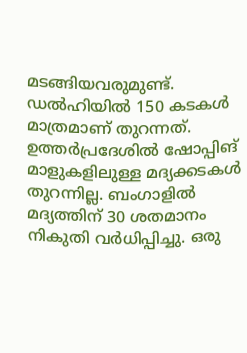മടങ്ങിയവരുമുണ്ട്. ഡല്‍ഹിയില്‍ 150 കടകള്‍ മാത്രമാണ് തുറന്നത്. ഉത്തര്‍പ്രദേശില്‍ ഷോപ്പിങ് മാളുകളിലുള്ള മദ്യക്കടകള്‍ തുറന്നില്ല. ബംഗാളില്‍ മദ്യത്തിന് 30 ശതമാനം നികുതി വര്‍ധിപ്പിച്ചു. ഒരു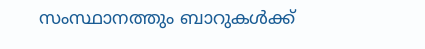സംസ്ഥാനത്തും ബാറുകള്‍ക്ക്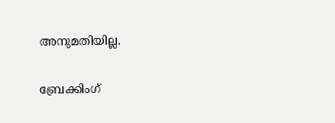അനുമതിയില്ല.

ബ്രേക്കിംഗ്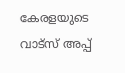കേരളയുടെ വാട്സ് അപ്പ്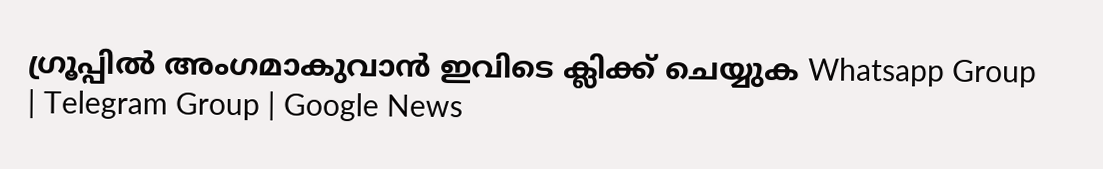ഗ്രൂപ്പിൽ അംഗമാകുവാൻ ഇവിടെ ക്ലിക്ക് ചെയ്യുക Whatsapp Group | Telegram Group | Google News